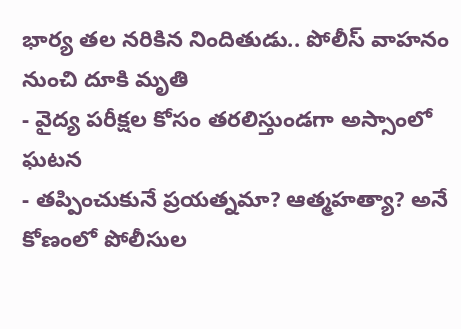భార్య తల నరికిన నిందితుడు.. పోలీస్ వాహనం నుంచి దూకి మృతి
- వైద్య పరీక్షల కోసం తరలిస్తుండగా అస్సాంలో ఘటన
- తప్పించుకునే ప్రయత్నమా? ఆత్మహత్యా? అనే కోణంలో పోలీసుల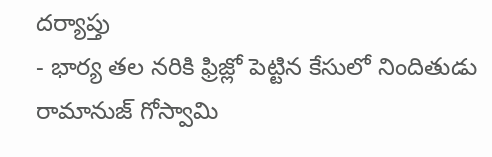దర్యాప్తు
- భార్య తల నరికి ఫ్రిజ్లో పెట్టిన కేసులో నిందితుడు రామానుజ్ గోస్వామి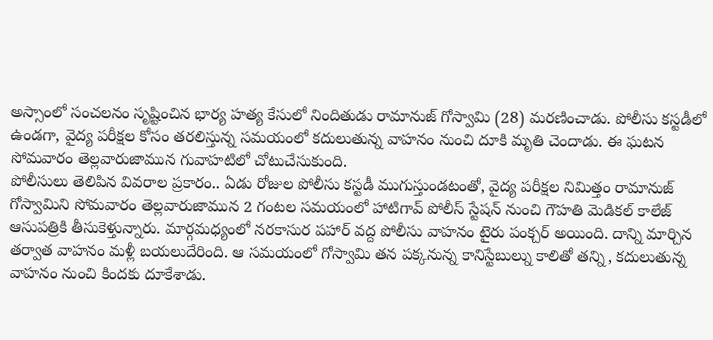అస్సాంలో సంచలనం సృష్టించిన భార్య హత్య కేసులో నిందితుడు రామానుజ్ గోస్వామి (28) మరణించాడు. పోలీసు కస్టడీలో ఉండగా, వైద్య పరీక్షల కోసం తరలిస్తున్న సమయంలో కదులుతున్న వాహనం నుంచి దూకి మృతి చెందాడు. ఈ ఘటన సోమవారం తెల్లవారుజామున గువాహటిలో చోటుచేసుకుంది.
పోలీసులు తెలిపిన వివరాల ప్రకారం.. ఏడు రోజుల పోలీసు కస్టడీ ముగుస్తుండటంతో, వైద్య పరీక్షల నిమిత్తం రామానుజ్ గోస్వామిని సోమవారం తెల్లవారుజామున 2 గంటల సమయంలో హాటిగావ్ పోలీస్ స్టేషన్ నుంచి గౌహతి మెడికల్ కాలేజ్ ఆసుపత్రికి తీసుకెళ్తున్నారు. మార్గమధ్యంలో నరకాసుర పహార్ వద్ద పోలీసు వాహనం టైరు పంక్చర్ అయింది. దాన్ని మార్చిన తర్వాత వాహనం మళ్లీ బయలుదేరింది. ఆ సమయంలో గోస్వామి తన పక్కనున్న కానిస్టేబుల్ను కాలితో తన్ని, కదులుతున్న వాహనం నుంచి కిందకు దూకేశాడు.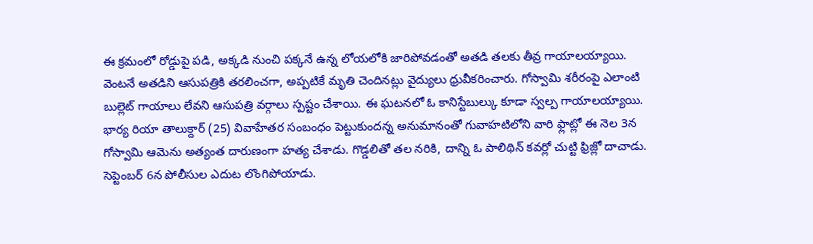ఈ క్రమంలో రోడ్డుపై పడి, అక్కడి నుంచి పక్కనే ఉన్న లోయలోకి జారిపోవడంతో అతడి తలకు తీవ్ర గాయాలయ్యాయి. వెంటనే అతడిని ఆసుపత్రికి తరలించగా, అప్పటికే మృతి చెందినట్లు వైద్యులు ధ్రువీకరించారు. గోస్వామి శరీరంపై ఎలాంటి బుల్లెట్ గాయాలు లేవని ఆసుపత్రి వర్గాలు స్పష్టం చేశాయి. ఈ ఘటనలో ఓ కానిస్టేబుల్కు కూడా స్వల్ప గాయాలయ్యాయి.
భార్య రియా తాలుక్దార్ (25) వివాహేతర సంబంధం పెట్టుకుందన్న అనుమానంతో గువాహటిలోని వారి ఫ్లాట్లో ఈ నెల 3న గోస్వామి ఆమెను అత్యంత దారుణంగా హత్య చేశాడు. గొడ్డలితో తల నరికి, దాన్ని ఓ పాలిథిన్ కవర్లో చుట్టి ఫ్రిజ్లో దాచాడు. సెప్టెంబర్ 6న పోలీసుల ఎదుట లొంగిపోయాడు.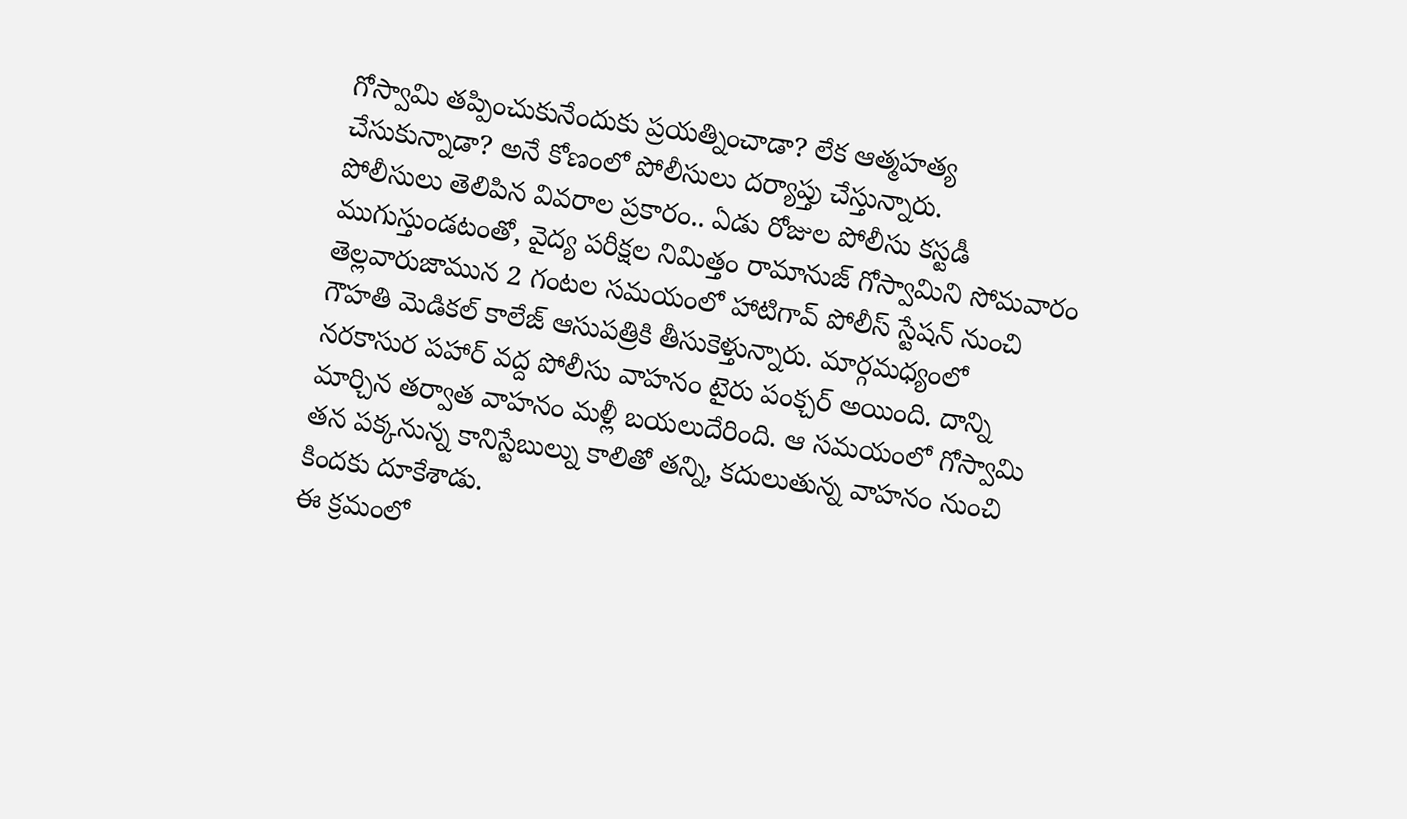గోస్వామి తప్పించుకునేందుకు ప్రయత్నించాడా? లేక ఆత్మహత్య చేసుకున్నాడా? అనే కోణంలో పోలీసులు దర్యాప్తు చేస్తున్నారు.
పోలీసులు తెలిపిన వివరాల ప్రకారం.. ఏడు రోజుల పోలీసు కస్టడీ ముగుస్తుండటంతో, వైద్య పరీక్షల నిమిత్తం రామానుజ్ గోస్వామిని సోమవారం తెల్లవారుజామున 2 గంటల సమయంలో హాటిగావ్ పోలీస్ స్టేషన్ నుంచి గౌహతి మెడికల్ కాలేజ్ ఆసుపత్రికి తీసుకెళ్తున్నారు. మార్గమధ్యంలో నరకాసుర పహార్ వద్ద పోలీసు వాహనం టైరు పంక్చర్ అయింది. దాన్ని మార్చిన తర్వాత వాహనం మళ్లీ బయలుదేరింది. ఆ సమయంలో గోస్వామి తన పక్కనున్న కానిస్టేబుల్ను కాలితో తన్ని, కదులుతున్న వాహనం నుంచి కిందకు దూకేశాడు.
ఈ క్రమంలో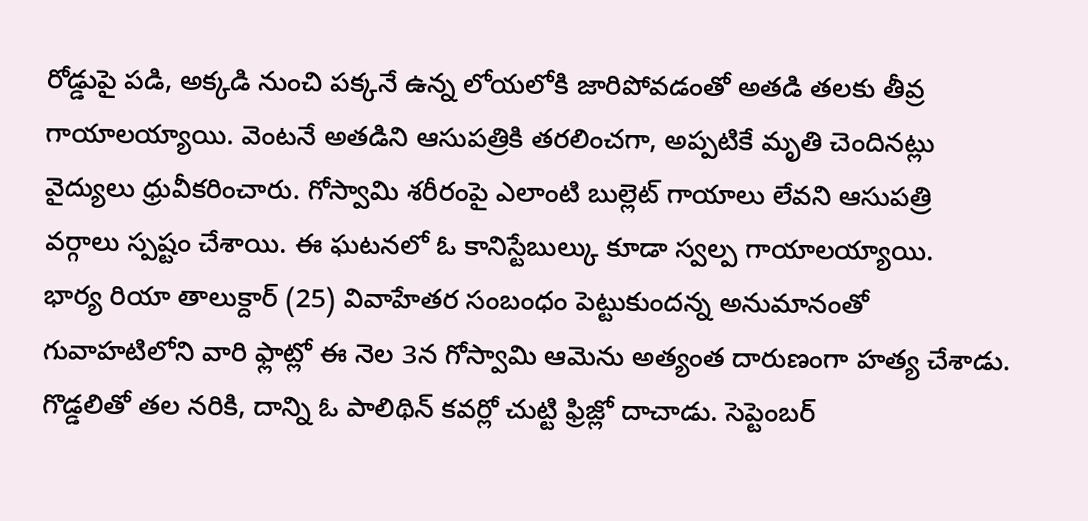రోడ్డుపై పడి, అక్కడి నుంచి పక్కనే ఉన్న లోయలోకి జారిపోవడంతో అతడి తలకు తీవ్ర గాయాలయ్యాయి. వెంటనే అతడిని ఆసుపత్రికి తరలించగా, అప్పటికే మృతి చెందినట్లు వైద్యులు ధ్రువీకరించారు. గోస్వామి శరీరంపై ఎలాంటి బుల్లెట్ గాయాలు లేవని ఆసుపత్రి వర్గాలు స్పష్టం చేశాయి. ఈ ఘటనలో ఓ కానిస్టేబుల్కు కూడా స్వల్ప గాయాలయ్యాయి.
భార్య రియా తాలుక్దార్ (25) వివాహేతర సంబంధం పెట్టుకుందన్న అనుమానంతో గువాహటిలోని వారి ఫ్లాట్లో ఈ నెల 3న గోస్వామి ఆమెను అత్యంత దారుణంగా హత్య చేశాడు. గొడ్డలితో తల నరికి, దాన్ని ఓ పాలిథిన్ కవర్లో చుట్టి ఫ్రిజ్లో దాచాడు. సెప్టెంబర్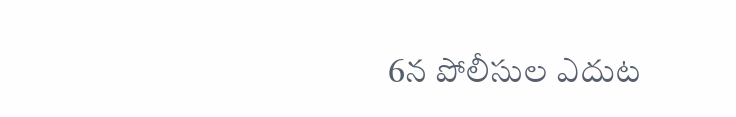6న పోలీసుల ఎదుట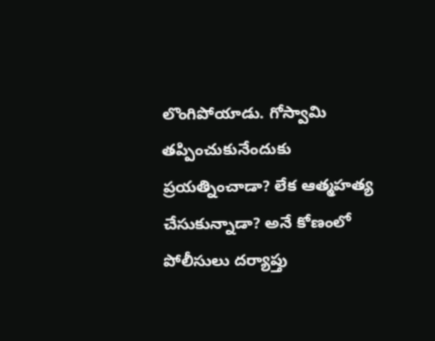లొంగిపోయాడు. గోస్వామి తప్పించుకునేందుకు ప్రయత్నించాడా? లేక ఆత్మహత్య చేసుకున్నాడా? అనే కోణంలో పోలీసులు దర్యాప్తు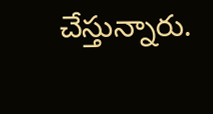చేస్తున్నారు.